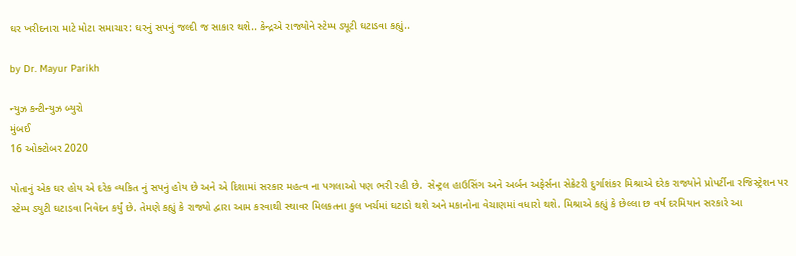ઘર ખરીદનારા માટે મોટા સમાચાર: ઘરનું સપનું જલ્દી જ સાકાર થશે.. કેન્દ્રએ રાજ્યોને સ્ટેમ્પ ડ્યૂટી ઘટાડવા કહ્યું..

by Dr. Mayur Parikh

ન્યુઝ કન્ટીન્યુઝ બ્યુરો
મુંબઈ
16 ઓક્ટોબર 2020

પોતાનું એક ઘર હોય એ દરેક વ્યકિત નું સપનું હોય છે અને એ દિશામાં સરકાર મહત્વ ના પગલાઓ પણ ભરી રહી છે.  સેન્ટ્રલ હાઉસિંગ અને અર્બન અફેર્સના સેક્રેટરી દુર્ગાશંકર મિશ્રાએ દરેક રાજ્યોને પ્રોપર્ટીના રજિસ્ટ્રેશન પર સ્ટેમ્પ ડ્યુટી ઘટાડવા નિવેદન કર્યું છે. તેમણે કહ્યું કે રાજ્યો દ્વારા આમ કરવાથી સ્થાવર મિલકતના કુલ ખર્ચમાં ઘટાડો થશે અને મકાનોના વેચાણમાં વધારો થશે. મિશ્રાએ કહ્યું કે છેલ્લા છ વર્ષ દરમિયાન સરકારે આ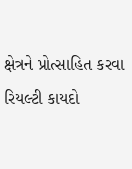ક્ષેત્રને પ્રોત્સાહિત કરવા રિયલ્ટી કાયદો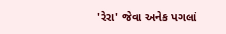'રેરા' જેવા અનેક પગલાં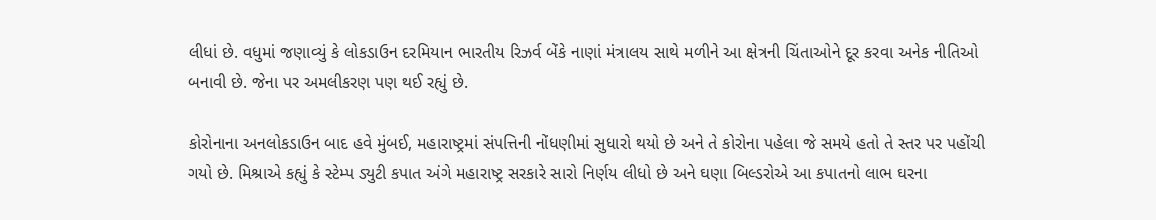લીધાં છે. વધુમાં જણાવ્યું કે લોકડાઉન દરમિયાન ભારતીય રિઝર્વ બેંકે નાણાં મંત્રાલય સાથે મળીને આ ક્ષેત્રની ચિંતાઓને દૂર કરવા અનેક નીતિઓ બનાવી છે. જેના પર અમલીકરણ પણ થઈ રહ્યું છે.

કોરોનાના અનલોકડાઉન બાદ હવે મુંબઈ, મહારાષ્ટ્રમાં સંપત્તિની નોંધણીમાં સુધારો થયો છે અને તે કોરોના પહેલા જે સમયે હતો તે સ્તર પર પહોંચી ગયો છે. મિશ્રાએ કહ્યું કે સ્ટેમ્પ ડ્યુટી કપાત અંગે મહારાષ્ટ્ર સરકારે સારો નિર્ણય લીધો છે અને ઘણા બિલ્ડરોએ આ કપાતનો લાભ ઘરના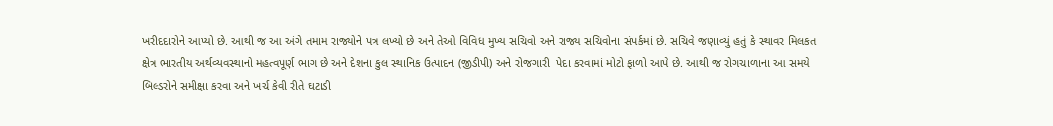ખરીદદારોને આપ્યો છે. આથી જ આ અંગે તમામ રાજ્યોને પત્ર લખ્યો છે અને તેઓ વિવિધ મુખ્ય સચિવો અને રાજ્ય સચિવોના સંપર્કમાં છે. સચિવે જણાવ્યું હતું કે સ્થાવર મિલકત ક્ષેત્ર ભારતીય અર્થવ્યવસ્થાનો મહત્વપૂર્ણ ભાગ છે અને દેશના કુલ સ્થાનિક ઉત્પાદન (જીડીપી) અને રોજગારી  પેદા કરવામાં મોટો ફાળો આપે છે. આથી જ રોગચાળાના આ સમયે બિલ્ડરોને સમીક્ષા કરવા અને ખર્ચ કેવી રીતે ઘટાડી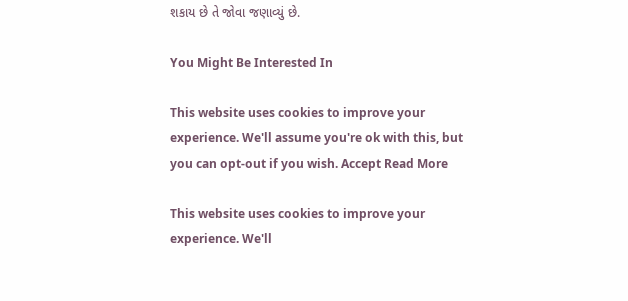શકાય છે તે જોવા જણાવ્યું છે.

You Might Be Interested In

This website uses cookies to improve your experience. We'll assume you're ok with this, but you can opt-out if you wish. Accept Read More

This website uses cookies to improve your experience. We'll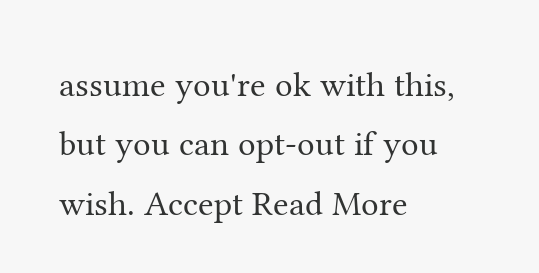assume you're ok with this, but you can opt-out if you wish. Accept Read More